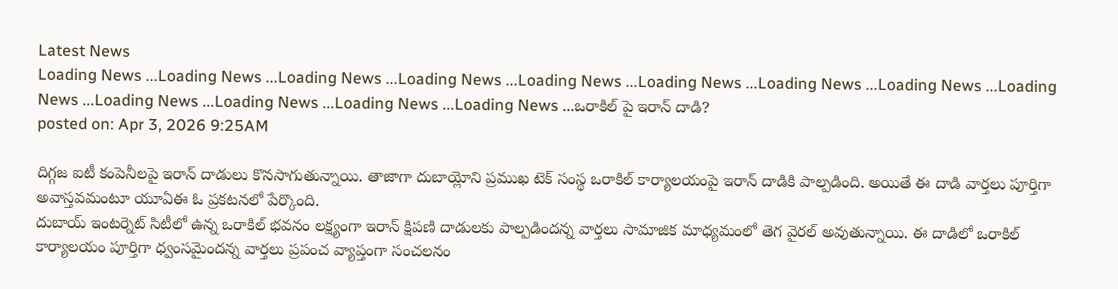Latest News
Loading News ...Loading News ...Loading News ...Loading News ...Loading News ...Loading News ...Loading News ...Loading News ...Loading News ...Loading News ...Loading News ...Loading News ...Loading News ...ఒరాకిల్ పై ఇరాన్ దాడి?
posted on: Apr 3, 2026 9:25AM

దిగ్గజ ఐటీ కంపెనీలపై ఇరాన్ దాడులు కొనసాగుతున్నాయి. తాజాగా దుబాయ్లోని ప్రముఖ టెక్ సంస్థ ఒరాకిల్ కార్యాలయంపై ఇరాన్ దాడికి పాల్పడింది. అయితే ఈ దాడి వార్తలు పూర్తిగా అవాస్తవమంటూ యూఏఈ ఓ ప్రకటనలో పేర్కొంది.
దుబాయ్ ఇంటర్నెట్ సిటీలో ఉన్న ఒరాకిల్ భవనం లక్ష్యంగా ఇరాన్ క్షిపణి దాడులకు పాల్పడిందన్న వార్తలు సామాజిక మాధ్యమంలో తెగ వైరల్ అవుతున్నాయి. ఈ దాడిలో ఒరాకిల్ కార్యాలయం పూర్తిగా ధ్వంసమైందన్న వార్తలు ప్రపంచ వ్యాప్తంగా సంచలనం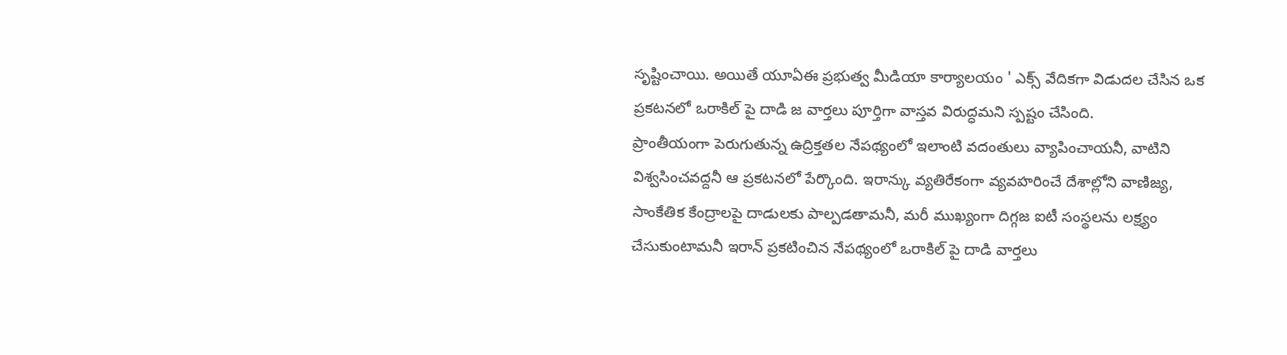సృష్టించాయి. అయితే యూఏఈ ప్రభుత్వ మీడియా కార్యాలయం ' ఎక్స్ వేదికగా విడుదల చేసిన ఒక ప్రకటనలో ఒరాకిల్ పై దాడి జ వార్తలు పూర్తిగా వాస్తవ విరుద్ధమని స్పష్టం చేసింది.
ప్రాంతీయంగా పెరుగుతున్న ఉద్రిక్తతల నేపథ్యంలో ఇలాంటి వదంతులు వ్యాపించాయనీ, వాటిని విశ్వసించవద్దనీ ఆ ప్రకటనలో పేర్కొంది. ఇరాన్కు వ్యతిరేకంగా వ్యవహరించే దేశాల్లోని వాణిజ్య, సాంకేతిక కేంద్రాలపై దాడులకు పాల్పడతామనీ, మరీ ముఖ్యంగా దిగ్గజ ఐటీ సంస్థలను లక్ష్యం చేసుకుంటామనీ ఇరాన్ ప్రకటించిన నేపథ్యంలో ఒరాకిల్ పై దాడి వార్తలు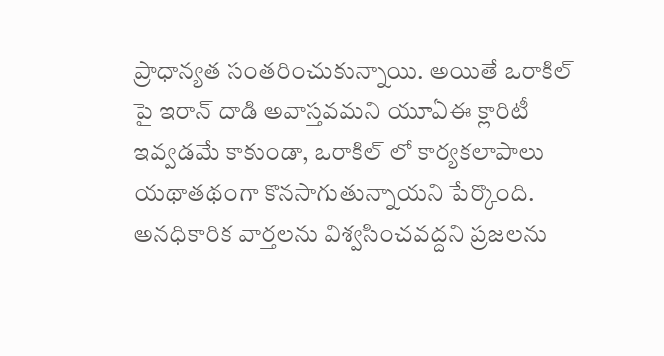ప్రాధాన్యత సంతరించుకున్నాయి. అయితే ఒరాకిల్ పై ఇరాన్ దాడి అవాస్తవమని యూఏఈ క్లారిటీ ఇవ్వడమే కాకుండా, ఒరాకిల్ లో కార్యకలాపాలు యథాతథంగా కొనసాగుతున్నాయని పేర్కొంది. అనధికారిక వార్తలను విశ్వసించవద్దని ప్రజలను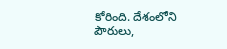కోరింది. దేశంలోని పౌరులు,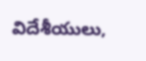విదేశీయులు,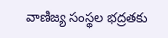వాణిజ్య సంస్థల భద్రతకు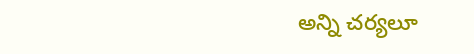అన్ని చర్యలూ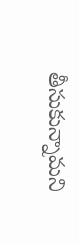తీసుకున్నామని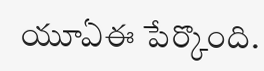యూఏఈ పేర్కొంది.